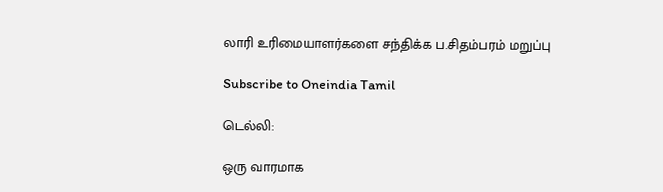லாரி உரிமையாளர்களை சந்திக்க ப.சிதம்பரம் மறுப்பு

Subscribe to Oneindia Tamil

டெல்லி:

ஒரு வாரமாக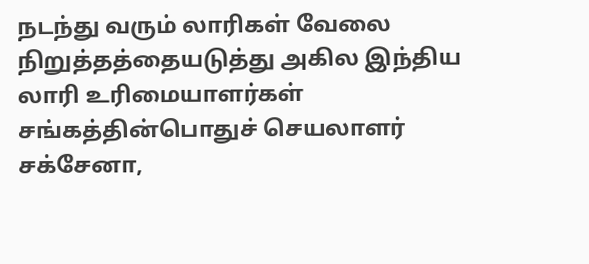நடந்து வரும் லாரிகள் வேலை நிறுத்தத்தையடுத்து அகில இந்திய லாரி உரிமையாளர்கள் சங்கத்தின்பொதுச் செயலாளர் சக்சேனா,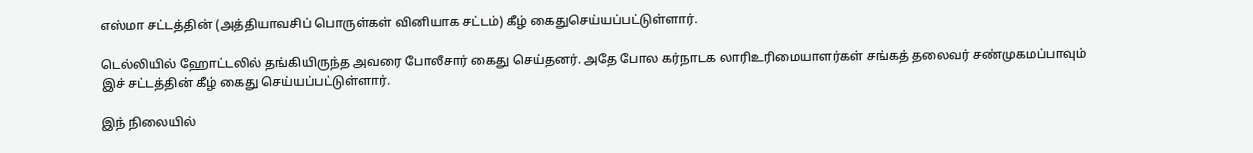எஸ்மா சட்டத்தின் (அத்தியாவசிப் பொருள்கள் வினியாக சட்டம்) கீழ் கைதுசெய்யப்பட்டுள்ளார்.

டெல்லியில் ஹோட்டலில் தங்கியிருந்த அவரை போலீசார் கைது செய்தனர். அதே போல கர்நாடக லாரிஉரிமையாளர்கள் சங்கத் தலைவர் சண்முகமப்பாவும் இச் சட்டத்தின் கீழ் கைது செய்யப்பட்டுள்ளார்.

இந் நிலையில்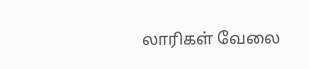லாரிகள் வேலை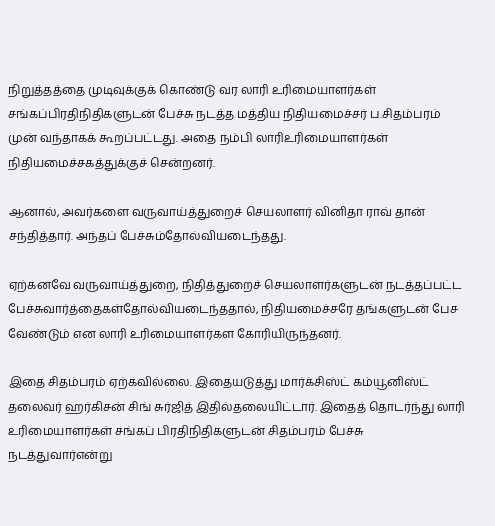நிறுத்தத்தை முடிவுக்குக் கொண்டு வர லாரி உரிமையாளர்கள் சங்கப்பிரதிநிதிகளுடன் பேச்சு நடத்த மத்திய நிதியமைச்சர் ப.சிதம்பரம் முன் வந்தாகக் கூறப்பட்டது. அதை நம்பி லாரிஉரிமையாளர்கள் நிதியமைச்சகத்துக்குச் சென்றனர்.

ஆனால், அவர்களை வருவாய்த்துறைச் செயலாளர் வினிதா ராவ் தான் சந்தித்தார். அந்தப் பேச்சும்தோல்வியடைந்தது.

ஏற்கனவே வருவாய்த்துறை, நிதித்துறைச் செயலாளர்களுடன் நடத்தப்பட்ட பேச்சுவார்த்தைகள்தோல்வியடைந்ததால், நிதியமைச்சரே தங்களுடன் பேச வேண்டும் என லாரி உரிமையாளர்கள கோரியிருந்தனர்.

இதை சிதம்பரம் ஏற்கவில்லை. இதையடுத்து மார்க்சிஸ்ட் கம்யூனிஸ்ட் தலைவர் ஹர்கிசன் சிங் சுர்ஜித் இதில்தலையிட்டார். இதைத் தொடர்ந்து லாரி உரிமையாளர்கள் சங்கப் பிரதிநிதிகளுடன் சிதம்பரம் பேச்சு நடத்துவார்என்று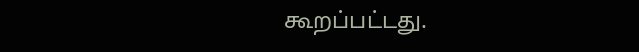கூறப்பட்டது.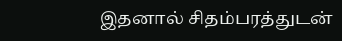இதனால் சிதம்பரத்துடன்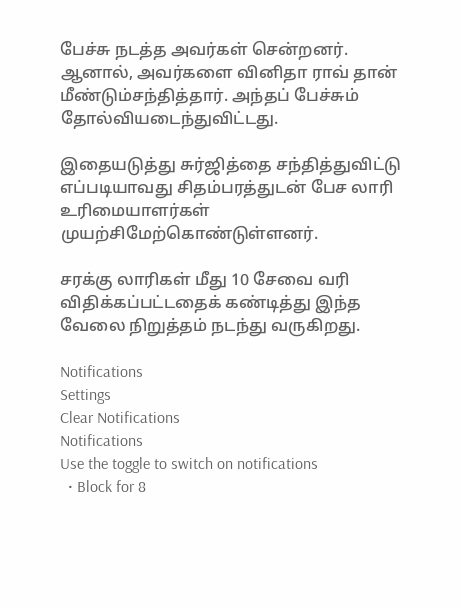பேச்சு நடத்த அவர்கள் சென்றனர். ஆனால், அவர்களை வினிதா ராவ் தான் மீண்டும்சந்தித்தார். அந்தப் பேச்சும் தோல்வியடைந்துவிட்டது.

இதையடுத்து சுர்ஜித்தை சந்தித்துவிட்டு எப்படியாவது சிதம்பரத்துடன் பேச லாரி உரிமையாளர்கள் முயற்சிமேற்கொண்டுள்ளனர்.

சரக்கு லாரிகள் மீது 10 சேவை வரி விதிக்கப்பட்டதைக் கண்டித்து இந்த வேலை நிறுத்தம் நடந்து வருகிறது.

Notifications
Settings
Clear Notifications
Notifications
Use the toggle to switch on notifications
  • Block for 8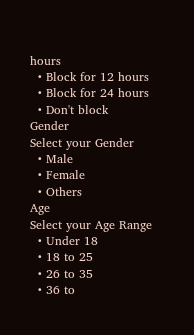hours
  • Block for 12 hours
  • Block for 24 hours
  • Don't block
Gender
Select your Gender
  • Male
  • Female
  • Others
Age
Select your Age Range
  • Under 18
  • 18 to 25
  • 26 to 35
  • 36 to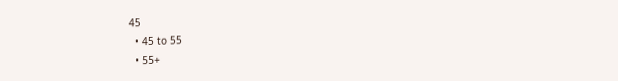45
  • 45 to 55
  • 55+